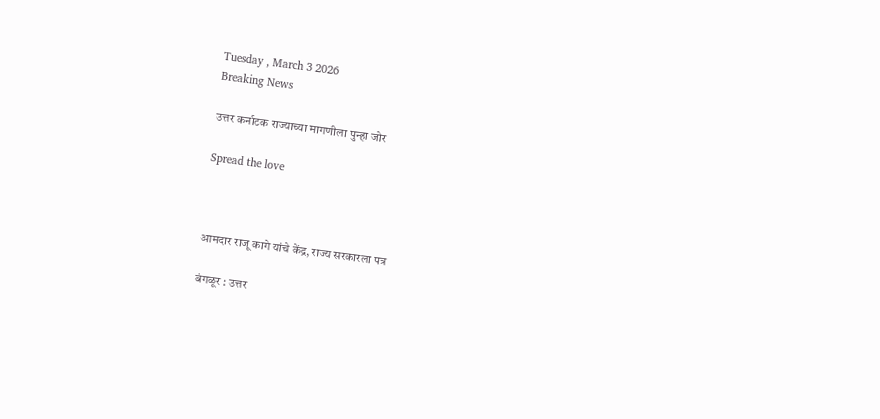Tuesday , March 3 2026
Breaking News

उत्तर कर्नाटक राज्याच्या मागणीला पुन्हा जोर

Spread the love



आमदार राजू कागे यांचे केंद्र, राज्य सरकारला पत्र

बंगळूर : उत्तर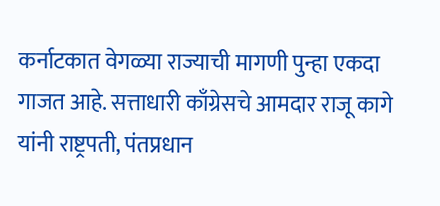कर्नाटकात वेगळ्या राज्याची मागणी पुन्हा एकदा गाजत आहे. सत्ताधारी काँग्रेसचे आमदार राजू कागे यांनी राष्ट्रपती, पंतप्रधान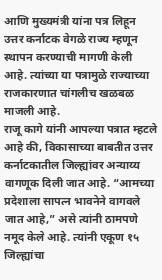आणि मुख्यमंत्री यांना पत्र लिहून उत्तर कर्नाटक वेगळे राज्य म्हणून स्थापन करण्याची मागणी केली आहे. त्यांच्या या पत्रामुळे राज्याच्या राजकारणात चांगलीच खळबळ माजली आहे.
राजू कागे यांनी आपल्या पत्रात म्हटले आहे की, विकासाच्या बाबतीत उत्तर कर्नाटकातील जिल्ह्यांवर अन्याय्य वागणूक दिली जात आहे. “आमच्या प्रदेशाला सापत्न भावनेने वागवले जात आहे,” असे त्यांनी ठामपणे नमूद केले आहे. त्यांनी एकूण १५ जिल्ह्यांचा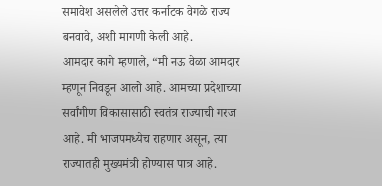समावेश असलेले उत्तर कर्नाटक वेगळे राज्य बनवावे, अशी मागणी केली आहे.
आमदार कागे म्हणाले, “मी नऊ वेळा आमदार म्हणून निवडून आलो आहे. आमच्या प्रदेशाच्या सर्वांगीण विकासासाठी स्वतंत्र राज्याची गरज आहे. मी भाजपमध्येच राहणार असून, त्या राज्यातही मुख्यमंत्री होण्यास पात्र आहे.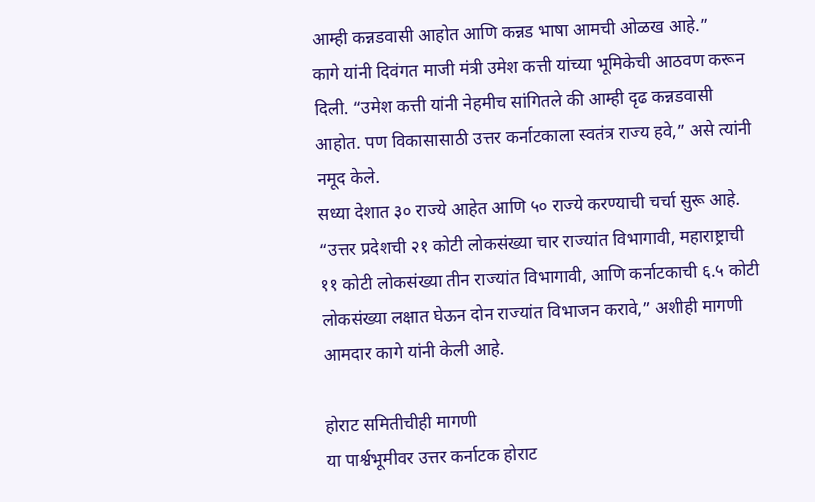आम्ही कन्नडवासी आहोत आणि कन्नड भाषा आमची ओळख आहे.”
कागे यांनी दिवंगत माजी मंत्री उमेश कत्ती यांच्या भूमिकेची आठवण करून दिली. “उमेश कत्ती यांनी नेहमीच सांगितले की आम्ही दृढ कन्नडवासी आहोत. पण विकासासाठी उत्तर कर्नाटकाला स्वतंत्र राज्य हवे,” असे त्यांनी नमूद केले.
सध्या देशात ३० राज्ये आहेत आणि ५० राज्ये करण्याची चर्चा सुरू आहे. “उत्तर प्रदेशची २१ कोटी लोकसंख्या चार राज्यांत विभागावी, महाराष्ट्राची ११ कोटी लोकसंख्या तीन राज्यांत विभागावी, आणि कर्नाटकाची ६.५ कोटी लोकसंख्या लक्षात घेऊन दोन राज्यांत विभाजन करावे,” अशीही मागणी आमदार कागे यांनी केली आहे.

होराट समितीचीही मागणी
या पार्श्वभूमीवर उत्तर कर्नाटक होराट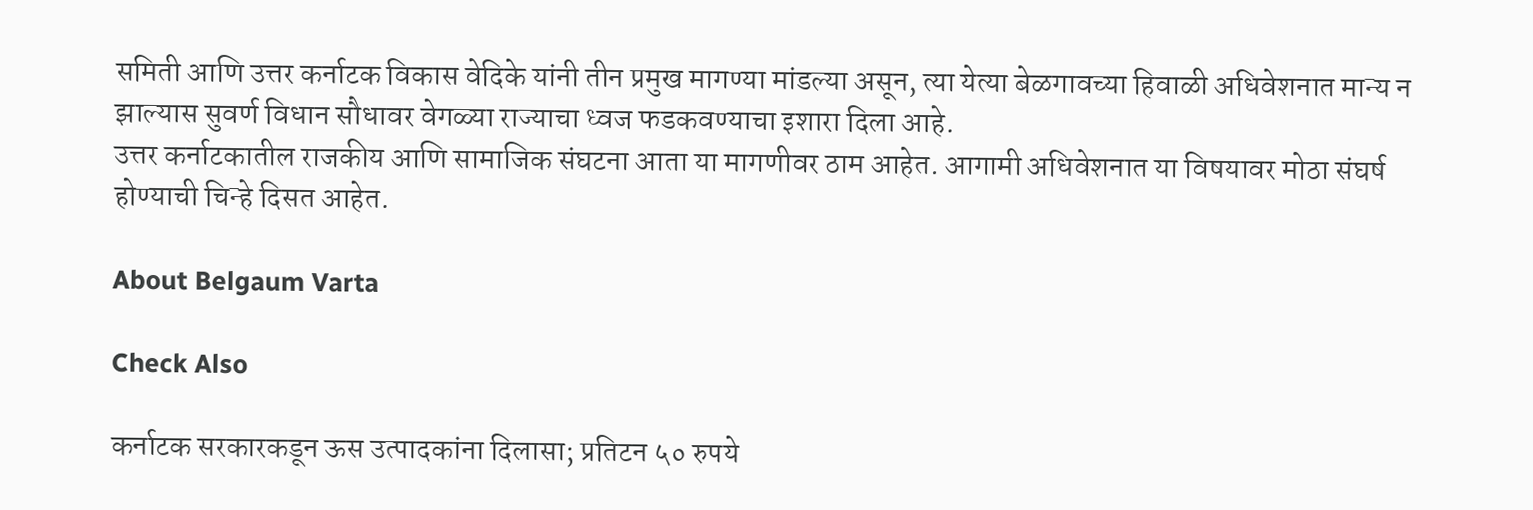समिती आणि उत्तर कर्नाटक विकास वेदिके यांनी तीन प्रमुख मागण्या मांडल्या असून, त्या येत्या बेळगावच्या हिवाळी अधिवेशनात मान्य न झाल्यास सुवर्ण विधान सौधावर वेगळ्या राज्याचा ध्वज फडकवण्याचा इशारा दिला आहे.
उत्तर कर्नाटकातील राजकीय आणि सामाजिक संघटना आता या मागणीवर ठाम आहेत. आगामी अधिवेशनात या विषयावर मोठा संघर्ष होण्याची चिन्हे दिसत आहेत.

About Belgaum Varta

Check Also

कर्नाटक सरकारकडून ऊस उत्पादकांना दिलासा; प्रतिटन ५० रुपये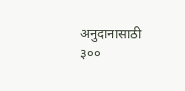अनुदानासाठी ३००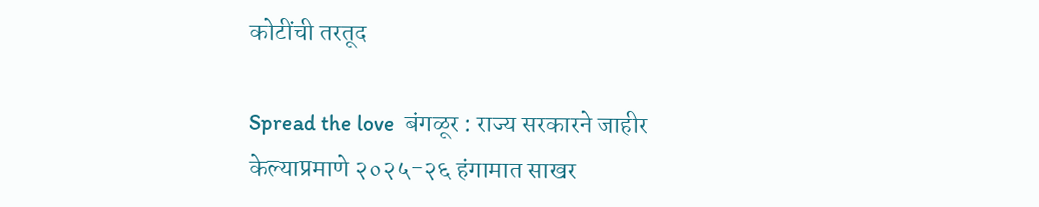कोटींची तरतूद

Spread the love  बंगळूर : राज्य सरकारने जाहीर केल्याप्रमाणे २०२५-२६ हंगामात साखर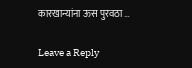कारखान्यांना ऊस पुरवठा …

Leave a Reply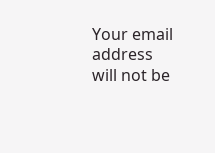Your email address will not be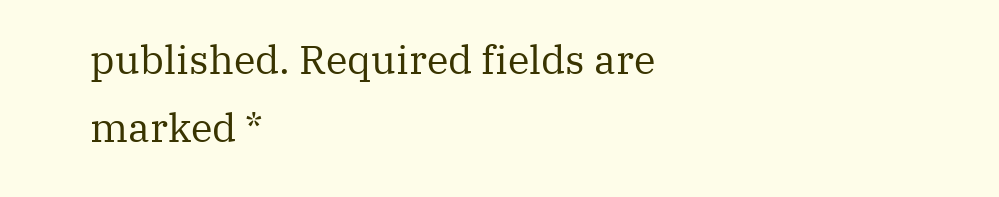published. Required fields are marked *